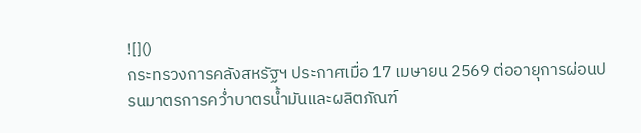![]()
กระทรวงการคลังสหรัฐฯ ประกาศเมื่อ 17 เมษายน 2569 ต่ออายุการผ่อนปรนมาตรการคว่ำบาตรน้ำมันและผลิตภัณฑ์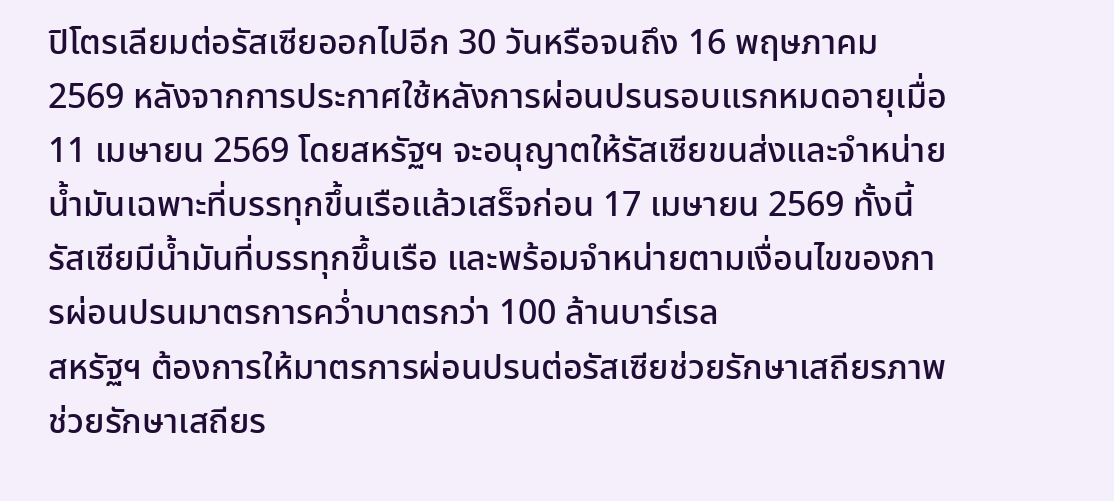ปิโตรเลียมต่อรัสเซียออกไปอีก 30 วันหรือจนถึง 16 พฤษภาคม 2569 หลังจากการประกาศใช้หลังการผ่อนปรนรอบแรกหมดอายุเมื่อ 11 เมษายน 2569 โดยสหรัฐฯ จะอนุญาตให้รัสเซียขนส่งและจำหน่ายน้ำมันเฉพาะที่บรรทุกขึ้นเรือแล้วเสร็จก่อน 17 เมษายน 2569 ทั้งนี้ รัสเซียมีน้ำมันที่บรรทุกขึ้นเรือ และพร้อมจำหน่ายตามเงื่อนไขของการผ่อนปรนมาตรการคว่ำบาตรกว่า 100 ล้านบาร์เรล
สหรัฐฯ ต้องการให้มาตรการผ่อนปรนต่อรัสเซียช่วยรักษาเสถียรภาพช่วยรักษาเสถียร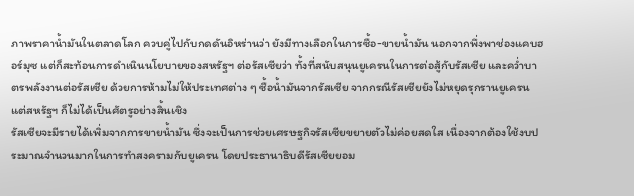ภาพราคาน้ำมันในตลาดโลก ควบคู่ไปกับกดดันอิหร่านว่า ยังมีทางเลือกในการซื้อ-ขายน้ำมัน นอกจากพึ่งพาช่องแคบฮอร์มุซ แต่ก็สะท้อนการดำเนินนโยบายของสหรัฐฯ ต่อรัสเซียว่า ทั้งที่สนับสนุนยูเครนในการต่อสู้กับรัสเซีย และคว่ำบาตรพลังงานต่อรัสเซีย ด้วยการห้ามไม่ให้ประเทศต่าง ๆ ซื้อน้ำมันจากรัสเซีย จากกรณีรัสเซียยังไม่หยุดรุกรานยูเครน แต่สหรัฐฯ ก็ไม่ได้เป็นศัตรูอย่างสิ้นเชิง
รัสเซียจะมีรายได้เพิ่มจากการขายน้ำมัน ซึ่งจะเป็นการช่วยเศรษฐกิจรัสเซียขยายตัวไม่ค่อยสดใส เนื่องจากต้องใช้งบประมาณจำนวนมากในการทำสงครามกับยูเครน โดยประธานาธิบดีรัสเซียยอม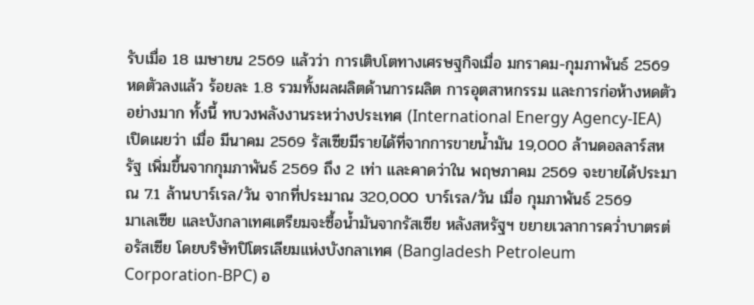รับเมื่อ 18 เมษายน 2569 แล้วว่า การเติบโตทางเศรษฐกิจเมื่อ มกราคม-กุมภาพันธ์ 2569 หดตัวลงแล้ว ร้อยละ 1.8 รวมทั้งผลผลิตด้านการผลิต การอุตสาหกรรม และการก่อห้างหดตัวอย่างมาก ทั้งนี้ ทบวงพลังงานระหว่างประเทศ (International Energy Agency-IEA) เปิดเผยว่า เมื่อ มีนาคม 2569 รัสเซียมีรายได้ที่จากการขายน้ำมัน 19,000 ล้านดอลลาร์สหรัฐ เพิ่มขึ้นจากกุมภาพันธ์ 2569 ถึง 2 เท่า และคาดว่าใน พฤษภาคม 2569 จะขายได้ประมาณ 7.1 ล้านบาร์เรล/วัน จากที่ประมาณ 320,000 บาร์เรล/วัน เมื่อ กุมภาพันธ์ 2569
มาเลเซีย และบังกลาเทศเตรียมจะซื้อน้ำมันจากรัสเซีย หลังสหรัฐฯ ขยายเวลาการคว่ำบาตรต่อรัสเซีย โดยบริษัทปิโตรเลียมแห่งบังกลาเทศ (Bangladesh Petroleum Corporation-BPC) อ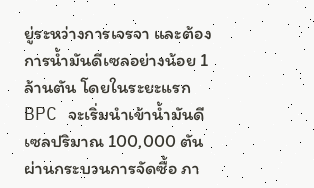ยู่ระหว่างการเจรจา และต้องการน้ำมันดีเซลอย่างน้อย 1 ล้านตัน โดยในระยะแรก BPC จะเริ่มนำเข้าน้ำมันดีเซลปริมาณ 100,000 ตัน ผ่านกระบวนการจัดซื้อ ภา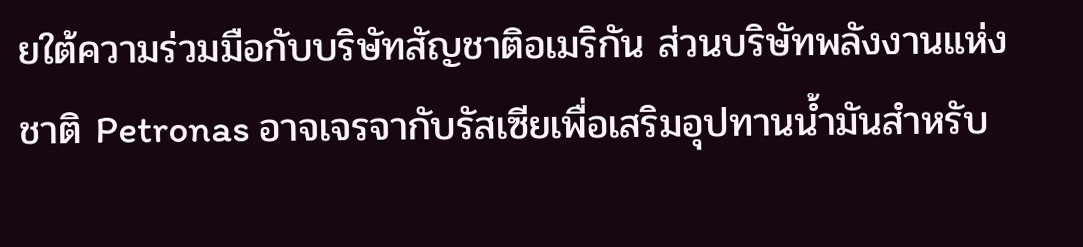ยใต้ความร่วมมือกับบริษัทสัญชาติอเมริกัน ส่วนบริษัทพลังงานแห่งชาติ Petronas อาจเจรจากับรัสเซียเพื่อเสริมอุปทานน้ำมันสำหรับ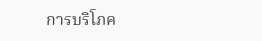การบริโภค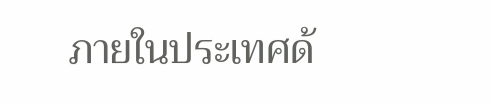ภายในประเทศด้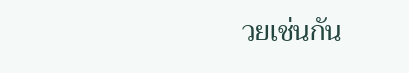วยเช่นกัน